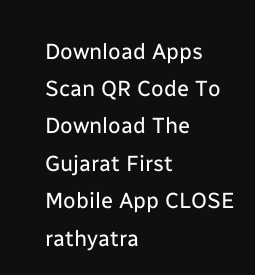Download Apps
Scan QR Code To Download The Gujarat First Mobile App CLOSE
rathyatra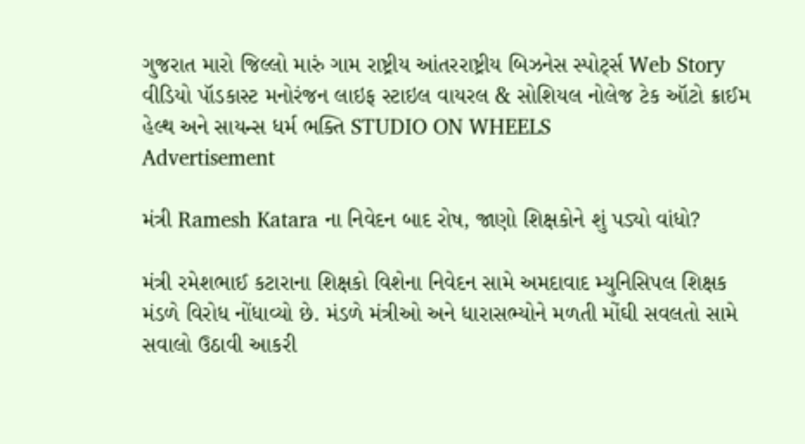ગુજરાત મારો જિલ્લો મારું ગામ રાષ્ટ્રીય આંતરરાષ્ટ્રીય બિઝનેસ સ્પોર્ટ્સ Web Story વીડિયો પૉડકાસ્ટ મનોરંજન લાઇફ સ્ટાઇલ વાયરલ & સોશિયલ નોલેજ ટેક ઑટો ક્રાઈમ હેલ્થ અને સાયન્સ ધર્મ ભક્તિ STUDIO ON WHEELS
Advertisement

મંત્રી Ramesh Katara ના નિવેદન બાદ રોષ, જાણો શિક્ષકોને શું પડ્યો વાંધો?

મંત્રી રમેશભાઈ કટારાના શિક્ષકો વિશેના નિવેદન સામે અમદાવાદ મ્યુનિસિપલ શિક્ષક મંડળે વિરોધ નોંધાવ્યો છે. મંડળે મંત્રીઓ અને ધારાસભ્યોને મળતી મોંઘી સવલતો સામે સવાલો ઉઠાવી આકરી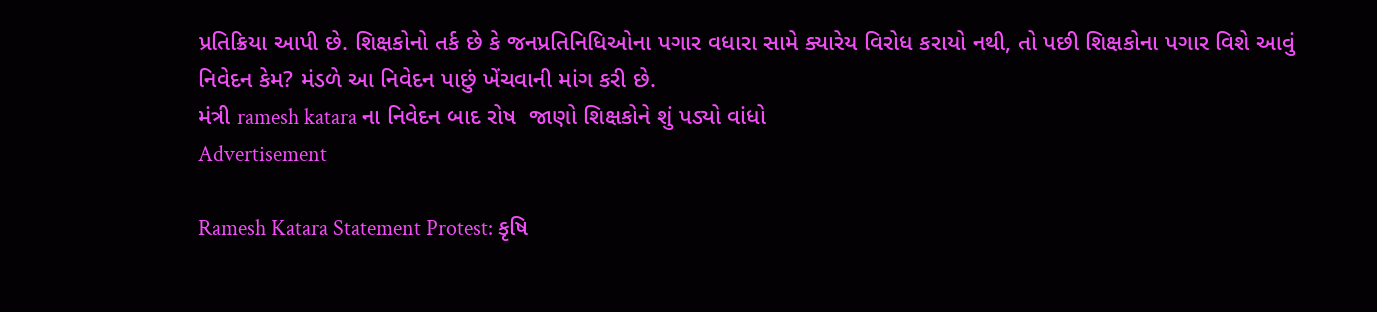પ્રતિક્રિયા આપી છે. શિક્ષકોનો તર્ક છે કે જનપ્રતિનિધિઓના પગાર વધારા સામે ક્યારેય વિરોધ કરાયો નથી, તો પછી શિક્ષકોના પગાર વિશે આવું નિવેદન કેમ? મંડળે આ નિવેદન પાછું ખેંચવાની માંગ કરી છે.
મંત્રી ramesh katara ના નિવેદન બાદ રોષ  જાણો શિક્ષકોને શું પડ્યો વાંધો
Advertisement

Ramesh Katara Statement Protest: કૃષિ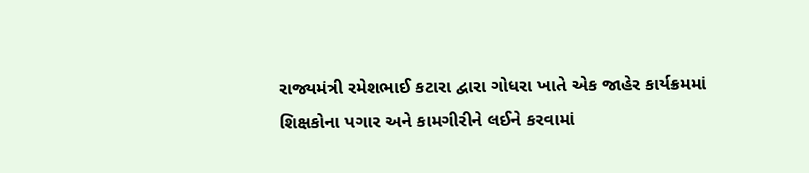રાજ્યમંત્રી રમેશભાઈ કટારા દ્વારા ગોધરા ખાતે એક જાહેર કાર્યક્રમમાં શિક્ષકોના પગાર અને કામગીરીને લઈને કરવામાં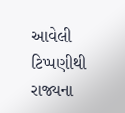આવેલી ટિપ્પણીથી રાજ્યના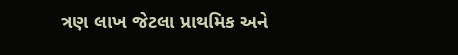ત્રણ લાખ જેટલા પ્રાથમિક અને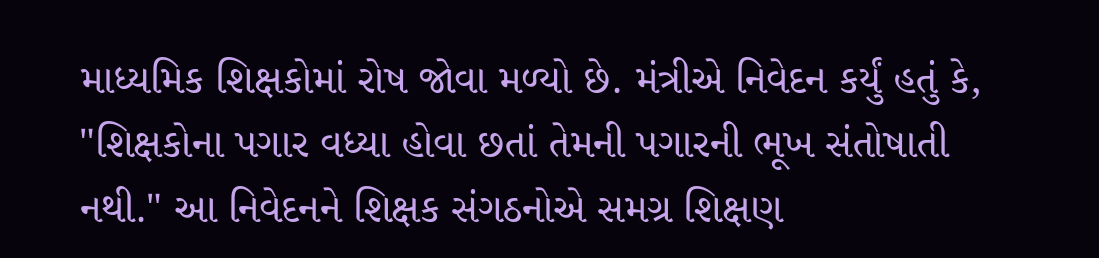માધ્યમિક શિક્ષકોમાં રોષ જોવા મળ્યો છે. મંત્રીએ નિવેદન કર્યું હતું કે, "શિક્ષકોના પગાર વધ્યા હોવા છતાં તેમની પગારની ભૂખ સંતોષાતી નથી." આ નિવેદનને શિક્ષક સંગઠનોએ સમગ્ર શિક્ષણ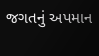જગતનું અપમાન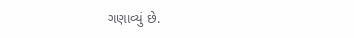ગણાવ્યું છે.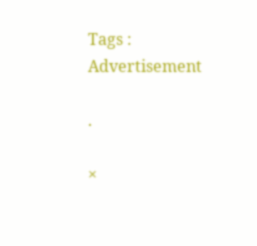Tags :
Advertisement

.

×